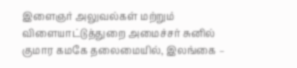இளைஞர் அலுவல்கள் மற்றும் விளையாட்டுத்துறை அமைச்சர் சுனில் குமார கமகே தலைமையில், இலங்கை –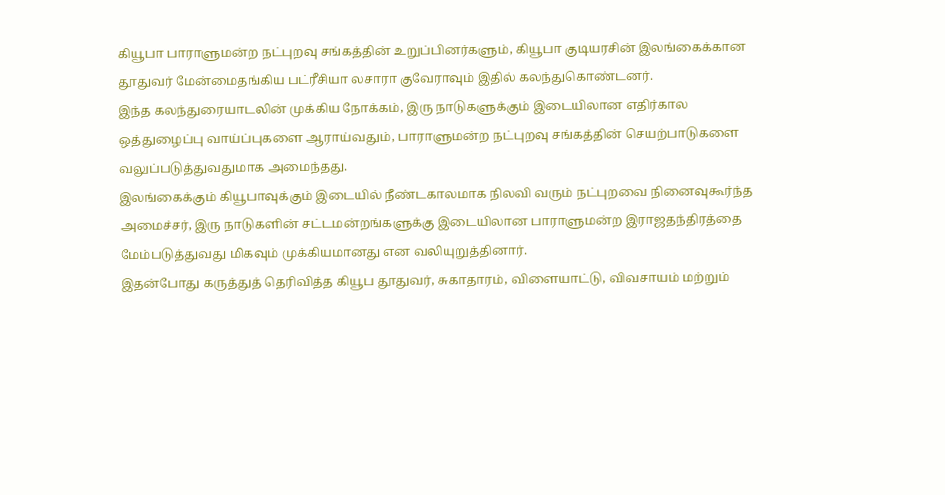கியூபா பாராளுமன்ற நட்புறவு சங்கத்தின் உறுப்பினர்களும், கியூபா குடியரசின் இலங்கைக்கான தூதுவர் மேன்மைதங்கிய பட்ரீசியா லசாரா குவேராவும் இதில் கலந்துகொண்டனர்.
இந்த கலந்துரையாடலின் முக்கிய நோக்கம், இரு நாடுகளுக்கும் இடையிலான எதிர்கால ஒத்துழைப்பு வாய்ப்புகளை ஆராய்வதும், பாராளுமன்ற நட்புறவு சங்கத்தின் செயற்பாடுகளை வலுப்படுத்துவதுமாக அமைந்தது.
இலங்கைக்கும் கியூபாவுக்கும் இடையில் நீண்டகாலமாக நிலவி வரும் நட்புறவை நினைவுகூர்ந்த அமைச்சர், இரு நாடுகளின் சட்டமன்றங்களுக்கு இடையிலான பாராளுமன்ற இராஜதந்திரத்தை மேம்படுத்துவது மிகவும் முக்கியமானது என வலியுறுத்தினார்.
இதன்போது கருத்துத் தெரிவித்த கியூப தூதுவர், சுகாதாரம், விளையாட்டு, விவசாயம் மற்றும்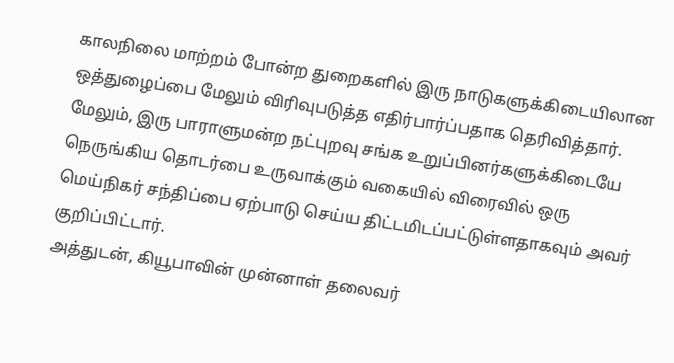காலநிலை மாற்றம் போன்ற துறைகளில் இரு நாடுகளுக்கிடையிலான ஒத்துழைப்பை மேலும் விரிவுபடுத்த எதிர்பார்ப்பதாக தெரிவித்தார்.
மேலும், இரு பாராளுமன்ற நட்புறவு சங்க உறுப்பினர்களுக்கிடையே நெருங்கிய தொடர்பை உருவாக்கும் வகையில் விரைவில் ஒரு மெய்நிகர் சந்திப்பை ஏற்பாடு செய்ய திட்டமிடப்பட்டுள்ளதாகவும் அவர் குறிப்பிட்டார்.
அத்துடன், கியூபாவின் முன்னாள் தலைவர்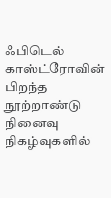ஃபிடெல் காஸ்ட்ரோவின் பிறந்த நூற்றாண்டு நினைவு நிகழ்வுகளில்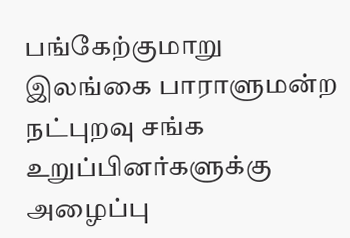பங்கேற்குமாறு இலங்கை பாராளுமன்ற நட்புறவு சங்க உறுப்பினர்களுக்கு அழைப்பு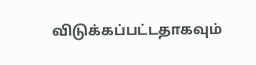விடுக்கப்பட்டதாகவும்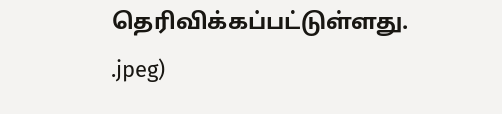தெரிவிக்கப்பட்டுள்ளது.
.jpeg)